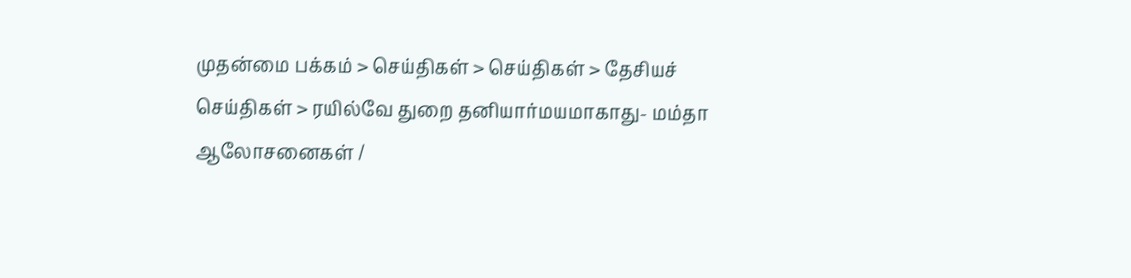முதன்மை பக்கம் > செய்திகள் > செய்திகள் > தேசியச் செய்திகள் > ரயில்வே துறை தனியார்மயமாகாது- மம்தா
ஆலோசனைகள் /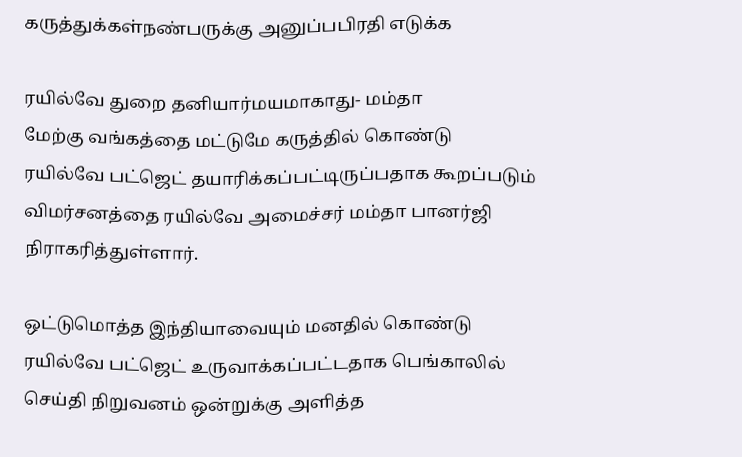கருத்துக்கள்நண்பருக்கு அனுப்பபிரதி எடுக்க

ரயில்வே துறை தனியார்மயமாகாது- மம்தா
மேற்கு வங்கத்தை மட்டுமே கருத்தில் கொண்டு ரயில்வே பட்ஜெட் தயாரிக்கப்பட்டிருப்பதாக கூறப்படும் விமர்சனத்தை ரயில்வே அமைச்சர் மம்தா பானர்ஜி நிராகரித்துள்ளார்.

ஒட்டுமொத்த இந்தியாவையும் மனதில் கொண்டு ரயில்வே பட்ஜெட் உருவாக்கப்பட்டதாக பெங்காலில் செய்தி நிறுவனம் ஒன்றுக்கு அளித்த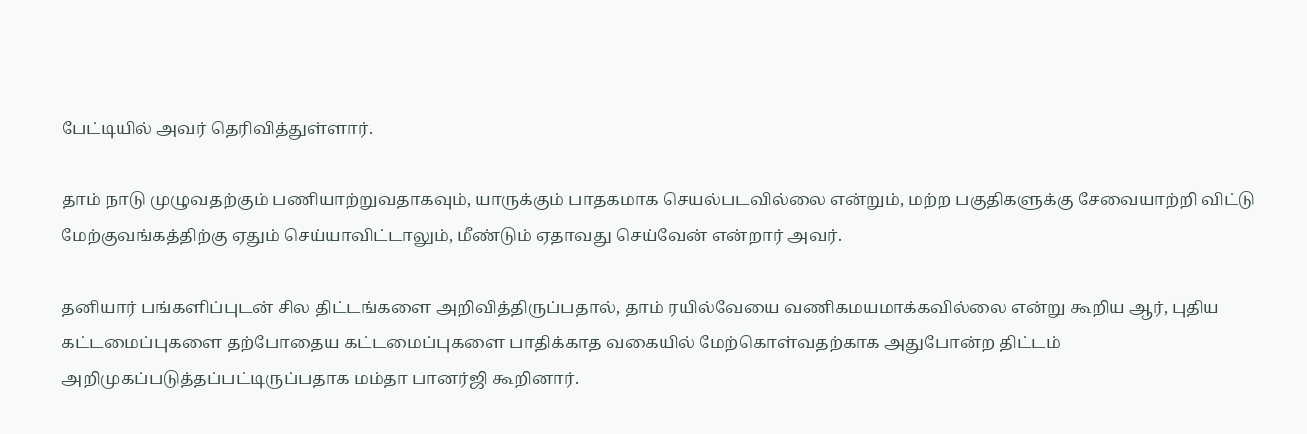பேட்டியில் அவர் தெரிவித்துள்ளார்.

தாம் நாடு முழுவதற்கும் பணியாற்றுவதாகவும், யாருக்கும் பாதகமாக செயல்படவில்லை என்றும், மற்ற பகுதிகளுக்கு சேவையாற்றி விட்டு மேற்குவங்கத்திற்கு ஏதும் செய்யாவிட்டாலும், மீண்டும் ஏதாவது செய்வேன் என்றார் அவர்.

தனியார் பங்களிப்புடன் சில திட்டங்களை அறிவித்திருப்பதால், தாம் ரயில்வேயை வணிகமயமாக்கவில்லை என்று கூறிய ஆர், புதிய கட்டமைப்புகளை தற்போதைய கட்டமைப்புகளை பாதிக்காத வகையில் மேற்கொள்வதற்காக அதுபோன்ற திட்டம் அறிமுகப்படுத்தப்பட்டிருப்பதாக மம்தா பானர்ஜி கூறினார்.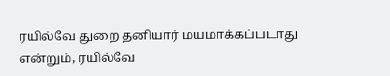ரயில்வே துறை தனியார் மயமாக்கப்படாது என்றும், ரயில்வே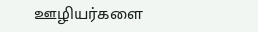ஊழியர்களை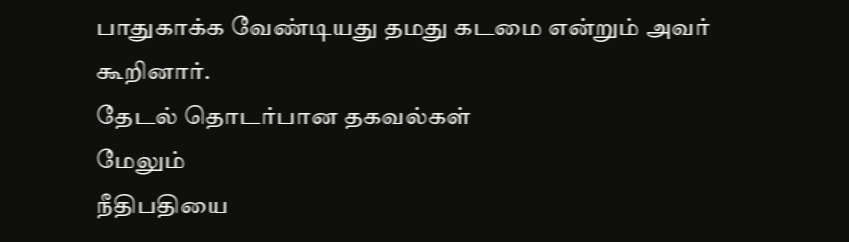பாதுகாக்க வேண்டியது தமது கடமை என்றும் அவர் கூறினார்.
தேட‌ல் தொட‌ர்பான தகவ‌ல்க‌ள்
மேலும்
நீதிபதியை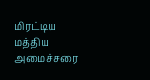மிரட்டிய மத்திய அமைச்சரை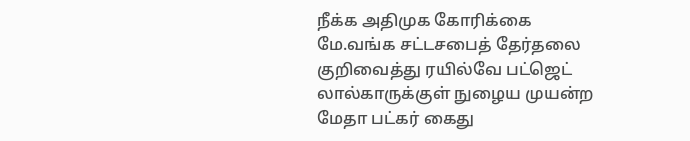நீக்க அதிமுக கோரிக்கை
மே.வங்க சட்டசபைத் தேர்தலை குறிவைத்து ரயில்வே பட்ஜெட்
லால்காருக்குள் நுழைய முயன்ற மேதா பட்கர் கைது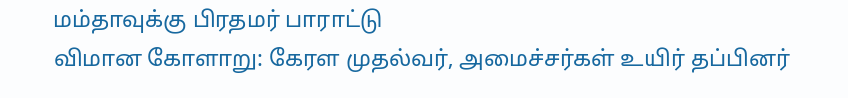மம்தாவுக்கு பிரதமர் பாராட்டு
விமான கோளாறு: கேரள முதல்வர், அமைச்சர்கள் உயிர் தப்பினர்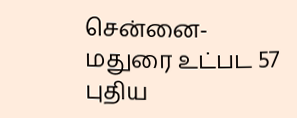சென்னை-மதுரை உட்பட 57 புதிய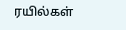ரயில்கள்